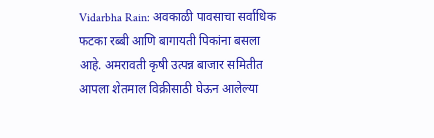Vidarbha Rain: अवकाळी पावसाचा सर्वाधिक फटका रब्बी आणि बागायती पिकांना बसला आहे. अमरावती कृषी उत्पन्न बाजार समितीत आपला शेतमाल विक्रीसाठी घेऊन आलेल्या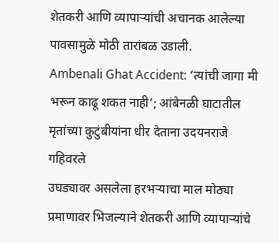शेतकरी आणि व्यापाऱ्यांची अचानक आलेल्या पावसामुळे मोठी तारांबळ उडाली.
Ambenali Ghat Accident: ‘त्यांची जागा मी भरून काढू शकत नाही’; आंबेनळी घाटातील मृतांच्या कुटुंबीयांना धीर देताना उदयनराजे गहिवरले
उघड्यावर असलेला हरभऱ्याचा माल मोठ्या प्रमाणावर भिजल्याने शेतकरी आणि व्यापाऱ्यांचे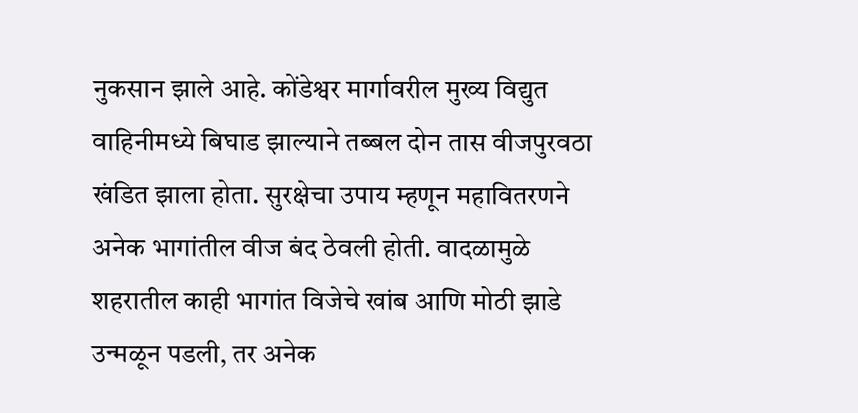नुकसान झाले आहे. कोंडेश्वर मार्गावरील मुख्य विद्युत वाहिनीमध्ये बिघाड झाल्याने तब्बल दोन तास वीजपुरवठा खंडित झाला होता. सुरक्षेचा उपाय म्हणून महावितरणने अनेक भागांतील वीज बंद ठेवली होती. वादळामुळे शहरातील काही भागांत विजेचे खांब आणि मोठी झाडे उन्मळून पडली, तर अनेक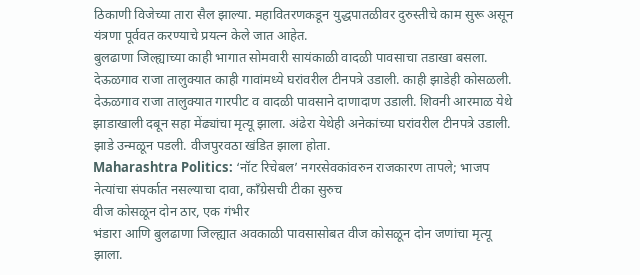ठिकाणी विजेच्या तारा सैल झाल्या. महावितरणकडून युद्धपातळीवर दुरुस्तीचे काम सुरू असून यंत्रणा पूर्ववत करण्याचे प्रयत्न केले जात आहेत.
बुलढाणा जिल्ह्याच्या काही भागात सोमवारी सायंकाळी वादळी पावसाचा तडाखा बसला. देऊळगाव राजा तालुक्यात काही गावांमध्ये घरांवरील टीनपत्रे उडाली. काही झाडेही कोसळली. देऊळगाव राजा तालुक्यात गारपीट व वादळी पावसाने दाणादाण उडाली. शिवनी आरमाळ येथे झाडाखाली दबून सहा मेंढ्यांचा मृत्यू झाला. अंढेरा येथेही अनेकांच्या घरांवरील टीनपत्रे उडाली. झाडे उन्मळून पडली. वीजपुरवठा खंडित झाला होता.
Maharashtra Politics: ‘नॉट रिचेबल’ नगरसेवकांवरुन राजकारण तापले; भाजप नेत्यांचा संपर्कात नसल्याचा दावा, काँग्रेसची टीका सुरुच
वीज कोसळून दोन ठार, एक गंभीर
भंडारा आणि बुलढाणा जिल्ह्यात अवकाळी पावसासोबत वीज कोसळून दोन जणांचा मृत्यू झाला.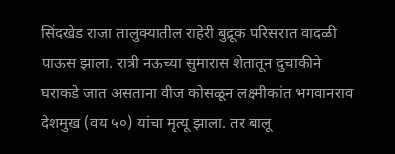सिंदखेड राजा तालुक्यातील राहेरी बुद्रूक परिसरात वादळी पाऊस झाला. रात्री नऊच्या सुमारास शेतातून दुचाकीने घराकडे जात असताना वीज कोसळून लक्ष्मीकांत भगवानराव देशमुख (वय ५०) यांचा मृत्यू झाला. तर बालू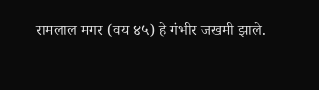रामलाल मगर (वय ४५) हे गंभीर जखमी झाले.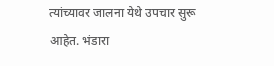त्यांच्यावर जालना येथे उपचार सुरू आहेत. भंडारा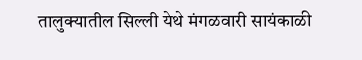तालुक्यातील सिल्ली येथे मंगळवारी सायंकाळी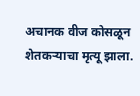अचानक वीज कोसळून शेतकऱ्याचा मृत्यू झाला.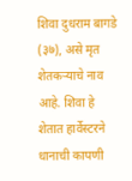शिवा दुधराम बागडे (३७), असे मृत शेतकऱ्याचे नाव आहे. शिवा हे शेतात हार्वेस्टरने धानाची कापणी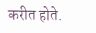करीत होते.